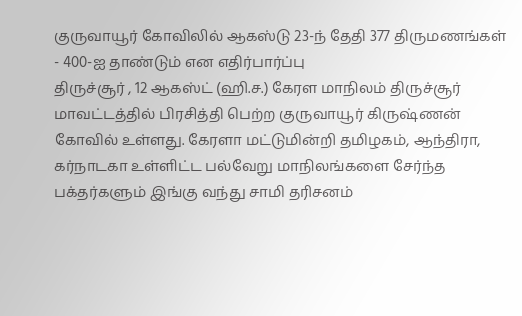குருவாயூர் கோவிலில் ஆகஸ்டு 23-ந் தேதி 377 திருமணங்கள் - 400-ஐ தாண்டும் என எதிர்பார்ப்பு
திருச்சூர் , 12 ஆகஸ்ட் (ஹி.ச.) கேரள மாநிலம் திருச்சூர் மாவட்டத்தில் பிரசித்தி பெற்ற குருவாயூர் கிருஷ்ணன் கோவில் உள்ளது. கேரளா மட்டுமின்றி தமிழகம், ஆந்திரா, கர்நாடகா உள்ளிட்ட பல்வேறு மாநிலங்களை சேர்ந்த பக்தர்களும் இங்கு வந்து சாமி தரிசனம்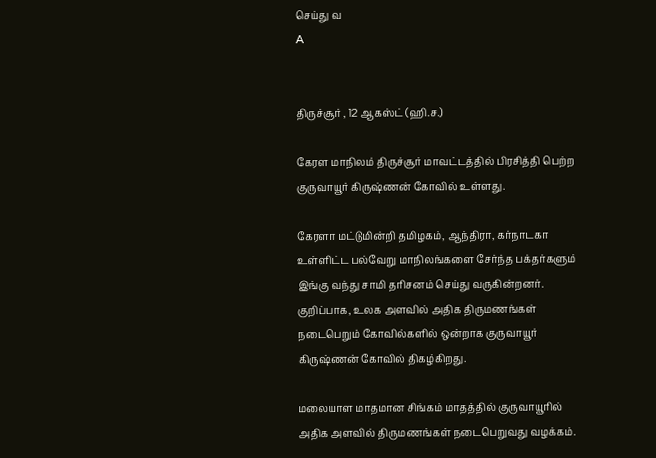செய்து வ
A


திருச்சூர் , 12 ஆகஸ்ட் (ஹி.ச.)

கேரள மாநிலம் திருச்சூர் மாவட்டத்தில் பிரசித்தி பெற்ற குருவாயூர் கிருஷ்ணன் கோவில் உள்ளது.

கேரளா மட்டுமின்றி தமிழகம், ஆந்திரா, கர்நாடகா உள்ளிட்ட பல்வேறு மாநிலங்களை சேர்ந்த பக்தர்களும் இங்கு வந்து சாமி தரிசனம் செய்து வருகின்றனர். குறிப்பாக, உலக அளவில் அதிக திருமணங்கள் நடைபெறும் கோவில்களில் ஒன்றாக குருவாயூர் கிருஷ்ணன் கோவில் திகழ்கிறது.

மலையாள மாதமான சிங்கம் மாதத்தில் குருவாயூரில் அதிக அளவில் திருமணங்கள் நடைபெறுவது வழக்கம்.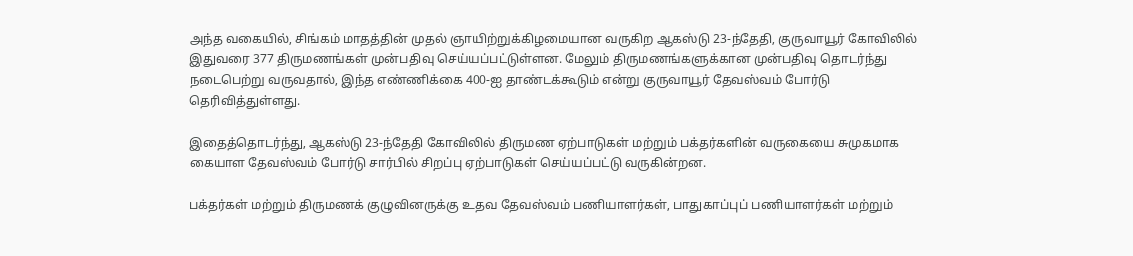அந்த வகையில், சிங்கம் மாதத்தின் முதல் ஞாயிற்றுக்கிழமையான வருகிற ஆகஸ்டு 23-ந்தேதி, குருவாயூர் கோவிலில் இதுவரை 377 திருமணங்கள் முன்பதிவு செய்யப்பட்டுள்ளன. மேலும் திருமணங்களுக்கான முன்பதிவு தொடர்ந்து நடைபெற்று வருவதால், இந்த எண்ணிக்கை 400-ஐ தாண்டக்கூடும் என்று குருவாயூர் தேவஸ்வம் போர்டு தெரிவித்துள்ளது.

இதைத்தொடர்ந்து, ஆகஸ்டு 23-ந்தேதி கோவிலில் திருமண ஏற்பாடுகள் மற்றும் பக்தர்களின் வருகையை சுமுகமாக கையாள தேவஸ்வம் போர்டு சார்பில் சிறப்பு ஏற்பாடுகள் செய்யப்பட்டு வருகின்றன.

பக்தர்கள் மற்றும் திருமணக் குழுவினருக்கு உதவ தேவஸ்வம் பணியாளர்கள், பாதுகாப்புப் பணியாளர்கள் மற்றும்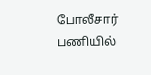போலீசார் பணியில்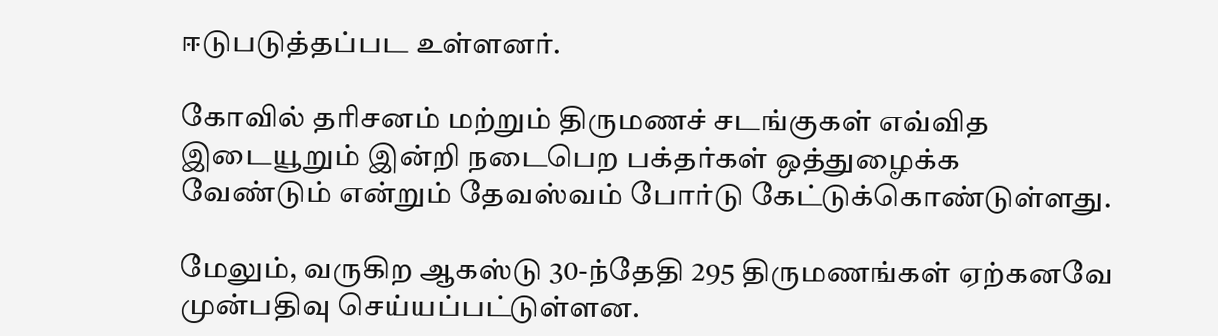ஈடுபடுத்தப்பட உள்ளனர்.

கோவில் தரிசனம் மற்றும் திருமணச் சடங்குகள் எவ்வித இடையூறும் இன்றி நடைபெற பக்தர்கள் ஒத்துழைக்க வேண்டும் என்றும் தேவஸ்வம் போர்டு கேட்டுக்கொண்டுள்ளது.

மேலும், வருகிற ஆகஸ்டு 30-ந்தேதி 295 திருமணங்கள் ஏற்கனவே முன்பதிவு செய்யப்பட்டுள்ளன.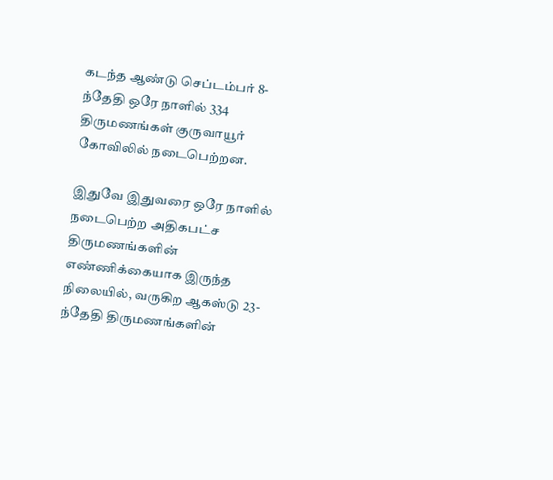கடந்த ஆண்டு செப்டம்பர் 8-ந்தேதி ஒரே நாளில் 334 திருமணங்கள் குருவாயூர் கோவிலில் நடைபெற்றன.

இதுவே இதுவரை ஒரே நாளில் நடைபெற்ற அதிகபட்ச திருமணங்களின் எண்ணிக்கையாக இருந்த நிலையில், வருகிற ஆகஸ்டு 23-ந்தேதி திருமணங்களின்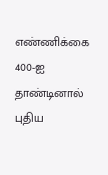எண்ணிக்கை 400-ஐ தாண்டினால் புதிய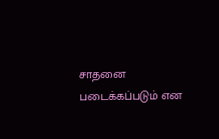சாதனை படைக்கப்படும் என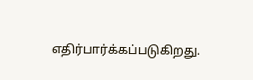எதிர்பார்க்கப்படுகிறது.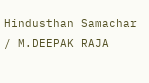Hindusthan Samachar / M.DEEPAK RAJA